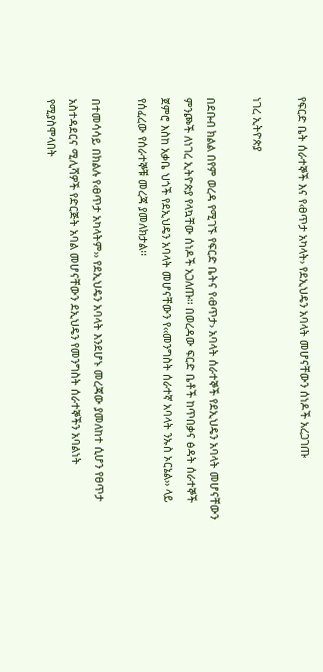የፍርድ ቤት ሰራተኞች እና የ‹ፀጥታ አካላት› የደኢህዴን አባላት መሆናቸውን ሰነዶች አረጋገጡ

ነገረ ኢትዮጵያ

በደቡብ ክልል በየም ወረዳ የሚገኙ የፍርድ ቤትና የ‹ፀጥታ› አባላት ሰራተኞች የደኢህዴን አባላት መሆናቸውን ምንጮች ለነገረ ኢትዮጵያ የላኳቸው ሰነዶች አጋለጡ፡፡ በወረዳው ፍርድ ቤቶች ከጥበቃና ፅዳት ሰራተኞች ጀምሮ እስከ አቃቤ ህጎች የደኢህዴን አባላት መሆናቸውን የ‹‹መንግስት ሰራተኛ አባላት ንኡስ ኦርኔል›› ላይ የሰፈረው የሰራተኞቹ መረጃ ያመለክታል፡፡

በተመሳሳይ በክልሉ የ‹ፀጥታ አካላትም›› የደኢህዴን አባላት እንደሆኑ መረጃው ያመለከተ ሲሆን የፀጥታ አስተዳደርና ሚሊሻዎች የድርጅት አባል መሆናቸውን ደኢህዴን የመንግስት ሰራተኞችን አባልነት የሚያስሞላበት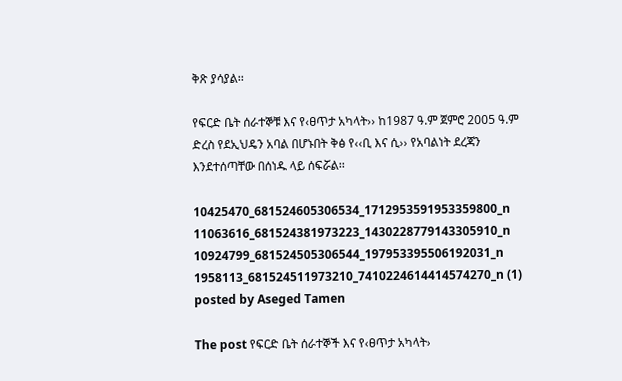ቅጽ ያሳያል፡፡

የፍርድ ቤት ሰራተኞቹ እና የ‹ፀጥታ አካላት›› ከ1987 ዓ.ም ጀምሮ 2005 ዓ.ም ድረስ የደኢህዴን አባል በሆኑበት ቅፅ የ‹‹ቢ እና ሲ›› የአባልነት ደረጃን እንደተሰጣቸው በሰነዱ ላይ ሰፍሯል፡፡

10425470_681524605306534_1712953591953359800_n 11063616_681524381973223_1430228779143305910_n 10924799_681524505306544_197953395506192031_n 1958113_681524511973210_7410224614414574270_n (1)
posted by Aseged Tamen

The post የፍርድ ቤት ሰራተኞች እና የ‹ፀጥታ አካላት›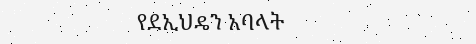የደኢህዴን አባላት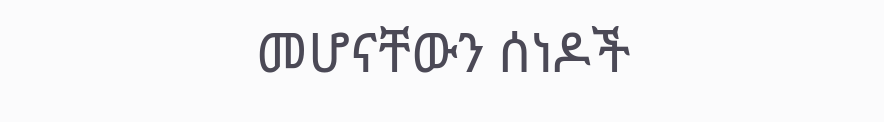መሆናቸውን ሰነዶች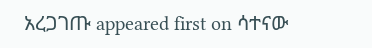አረጋገጡ appeared first on ሳተናው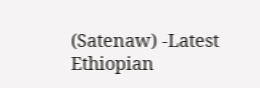(Satenaw) -Latest Ethiopian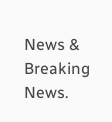News & Breaking News.